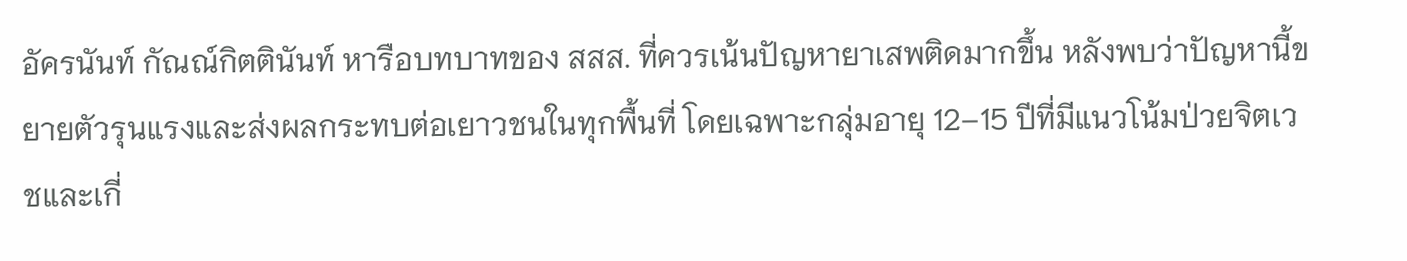อัครนันท์ กัณณ์กิตตินันท์ หารือบทบาทของ สสส. ที่ควรเน้นปัญหายาเสพติดมากขึ้น หลังพบว่าปัญหานี้ขยายตัวรุนแรงและส่งผลกระทบต่อเยาวชนในทุกพื้นที่ โดยเฉพาะกลุ่มอายุ 12–15 ปีที่มีแนวโน้มป่วยจิตเวชและเกี่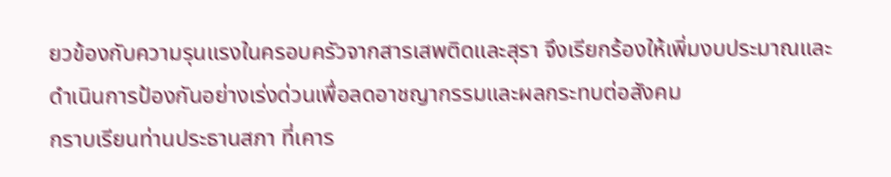ยวข้องกับความรุนแรงในครอบครัวจากสารเสพติดและสุรา จึงเรียกร้องให้เพิ่มงบประมาณและดำเนินการป้องกันอย่างเร่งด่วนเพื่อลดอาชญากรรมและผลกระทบต่อสังคม
กราบเรียนท่านประธานสภา ที่เคาร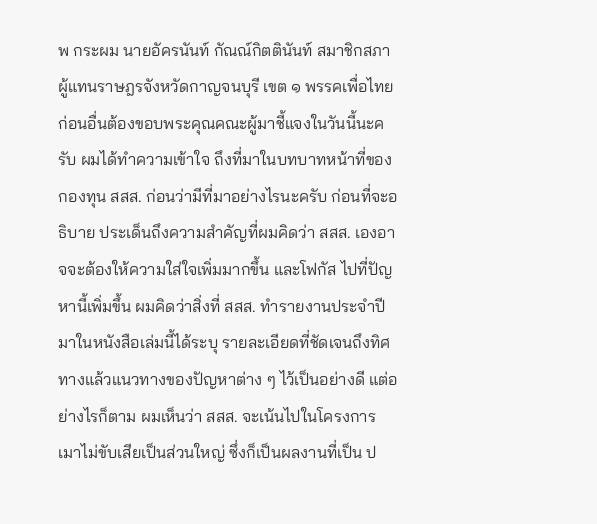พ กระผม นายอัครนันท์ กัณณ์กิตตินันท์ สมาชิกสภาผู้แทนราษฎรจังหวัดกาญจนบุรี เขต ๑ พรรคเพื่อไทย ก่อนอื่นต้องขอบพระคุณคณะผู้มาชี้แจงในวันนี้นะครับ ผมได้ทำความเข้าใจ ถึงที่มาในบทบาทหน้าที่ของกองทุน สสส. ก่อนว่ามีที่มาอย่างไรนะครับ ก่อนที่จะอธิบาย ประเด็นถึงความสำคัญที่ผมคิดว่า สสส. เองอาจจะต้องให้ความใส่ใจเพิ่มมากขึ้น และโฟกัส ไปที่ปัญหานี้เพิ่มขึ้น ผมคิดว่าสิ่งที่ สสส. ทำรายงานประจำปีมาในหนังสือเล่มนี้ได้ระบุ รายละเอียดที่ชัดเจนถึงทิศทางแล้วแนวทางของปัญหาต่าง ๆ ไว้เป็นอย่างดี แต่อย่างไรก็ตาม ผมเห็นว่า สสส. จะเน้นไปในโครงการเมาไม่ขับเสียเป็นส่วนใหญ่ ซึ่งก็เป็นผลงานที่เป็น ป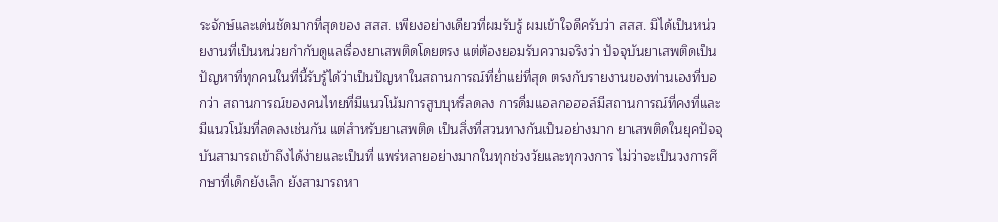ระจักษ์และเด่นชัดมากที่สุดของ สสส. เพียงอย่างเดียวที่ผมรับรู้ ผมเข้าใจดีครับว่า สสส. มิได้เป็นหน่วยงานที่เป็นหน่วยกำกับดูแลเรื่องยาเสพติดโดยตรง แต่ต้องยอมรับความจริงว่า ปัจจุบันยาเสพติดเป็นปัญหาที่ทุกคนในที่นี้รับรู้ได้ว่าเป็นปัญหาในสถานการณ์ที่ย่ำแย่ที่สุด ตรงกับรายงานของท่านเองที่บอกว่า สถานการณ์ของคนไทยที่มีแนวโน้มการสูบบุหรี่ลดลง การดื่มแอลกอฮอล์มีสถานการณ์ที่คงที่และมีแนวโน้มที่ลดลงเช่นกัน แต่สำหรับยาเสพติด เป็นสิ่งที่สวนทางกันเป็นอย่างมาก ยาเสพติดในยุคปัจจุบันสามารถเข้าถึงได้ง่ายและเป็นที่ แพร่หลายอย่างมากในทุกช่วงวัยและทุกวงการ ไม่ว่าจะเป็นวงการศึกษาที่เด็กยังเล็ก ยังสามารถหา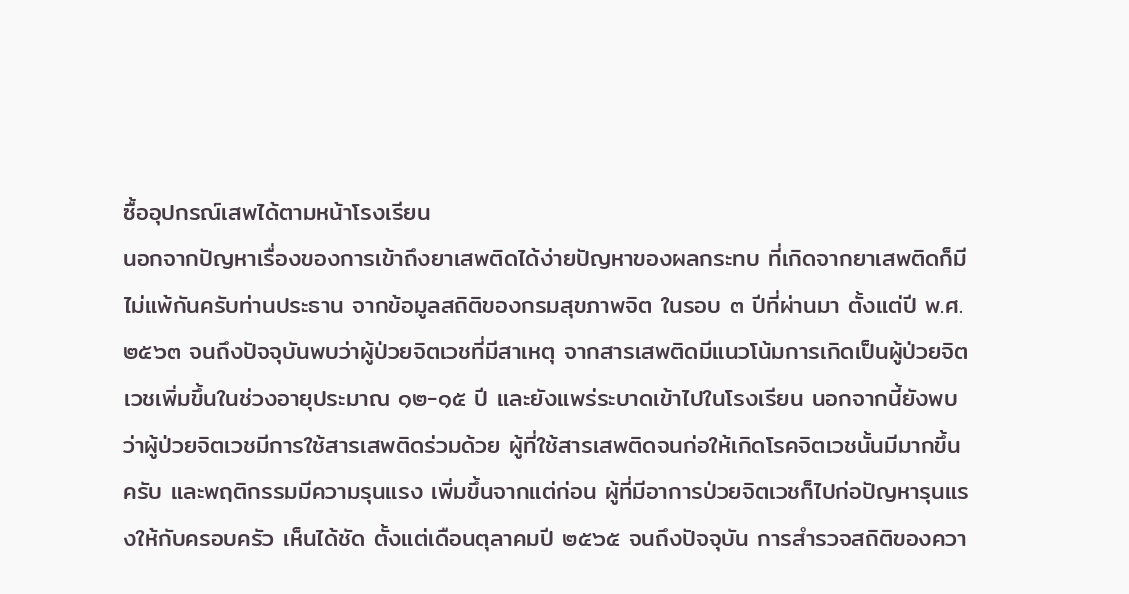ซื้ออุปกรณ์เสพได้ตามหน้าโรงเรียน
นอกจากปัญหาเรื่องของการเข้าถึงยาเสพติดได้ง่ายปัญหาของผลกระทบ ที่เกิดจากยาเสพติดก็มีไม่แพ้กันครับท่านประธาน จากข้อมูลสถิติของกรมสุขภาพจิต ในรอบ ๓ ปีที่ผ่านมา ตั้งแต่ปี พ.ศ. ๒๕๖๓ จนถึงปัจจุบันพบว่าผู้ป่วยจิตเวชที่มีสาเหตุ จากสารเสพติดมีแนวโน้มการเกิดเป็นผู้ป่วยจิตเวชเพิ่มขึ้นในช่วงอายุประมาณ ๑๒-๑๕ ปี และยังแพร่ระบาดเข้าไปในโรงเรียน นอกจากนี้ยังพบว่าผู้ป่วยจิตเวชมีการใช้สารเสพติดร่วมด้วย ผู้ที่ใช้สารเสพติดจนก่อให้เกิดโรคจิตเวชนั้นมีมากขึ้นครับ และพฤติกรรมมีความรุนแรง เพิ่มขึ้นจากแต่ก่อน ผู้ที่มีอาการป่วยจิตเวชก็ไปก่อปัญหารุนแรงให้กับครอบครัว เห็นได้ชัด ตั้งแต่เดือนตุลาคมปี ๒๕๖๕ จนถึงปัจจุบัน การสำรวจสถิติของควา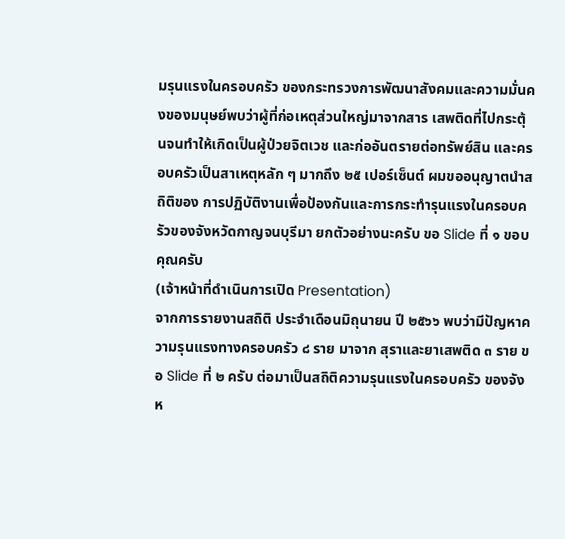มรุนแรงในครอบครัว ของกระทรวงการพัฒนาสังคมและความมั่นคงของมนุษย์พบว่าผู้ที่ก่อเหตุส่วนใหญ่มาจากสาร เสพติดที่ไปกระตุ้นจนทำให้เกิดเป็นผู้ป่วยจิตเวช และก่ออันตรายต่อทรัพย์สิน และครอบครัวเป็นสาเหตุหลัก ๆ มากถึง ๒๕ เปอร์เซ็นต์ ผมขออนุญาตนำสถิติของ การปฏิบัติงานเพื่อป้องกันและการกระทำรุนแรงในครอบครัวของจังหวัดกาญจนบุรีมา ยกตัวอย่างนะครับ ขอ Slide ที่ ๑ ขอบคุณครับ
(เจ้าหน้าที่ดำเนินการเปิด Presentation)
จากการรายงานสถิติ ประจำเดือนมิถุนายน ปี ๒๕๖๖ พบว่ามีปัญหาความรุนแรงทางครอบครัว ๘ ราย มาจาก สุราและยาเสพติด ๓ ราย ขอ Slide ที่ ๒ ครับ ต่อมาเป็นสถิติความรุนแรงในครอบครัว ของจังห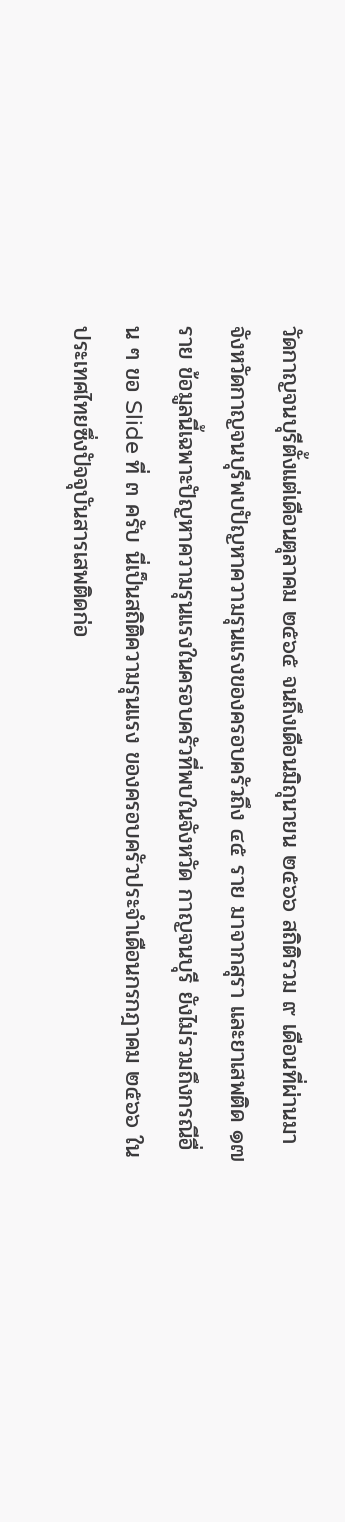วัดกาญจนบุรีตั้งแต่เดือนตุลาคม ๒๕๖๕ จนถึงเดือนมิถุนายน ๒๕๖๖ สถิติรวม ๙ เดือนที่ผ่านมาจังหวัดกาญจนบุรีพบปัญหาความรุนแรงของครอบครัวถึง ๔๕ ราย มาจากสุรา และยาเสพติด ๑๗ ราย ข้อมูลนี้เฉพาะปัญหาความรุนแรงในครอบครัวที่พบในจังหวัด กาญจนบุรี ยังไม่รวมถึงกรณีอื่น ๆ ขอ Slide ที่ ๓ ครับ นี่เป็นสถิติความรุนแรง ของครอบครัวประจำเดือนกรกฎาคม ๒๕๖๖ ในประเทศไทยซึ่งปัจจุบันสารเสพติดก่อ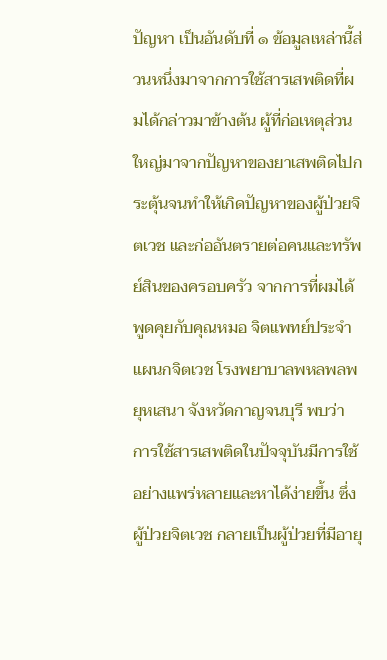ปัญหา เป็นอันดับที่ ๑ ข้อมูลเหล่านี้ส่วนหนึ่งมาจากการใช้สารเสพติดที่ผมได้กล่าวมาข้างต้น ผู้ที่ก่อเหตุส่วนใหญ่มาจากปัญหาของยาเสพติดไปกระตุ้นจนทำให้เกิดปัญหาของผู้ป่วยจิตเวช และก่ออันตรายต่อคนและทรัพย์สินของครอบครัว จากการที่ผมได้พูดคุยกับคุณหมอ จิตแพทย์ประจำแผนกจิตเวช โรงพยาบาลพหลพลพยุหเสนา จังหวัดกาญจนบุรี พบว่า การใช้สารเสพติดในปัจจุบันมีการใช้อย่างแพร่หลายและหาได้ง่ายขึ้น ซึ่งผู้ป่วยจิตเวช กลายเป็นผู้ป่วยที่มีอายุ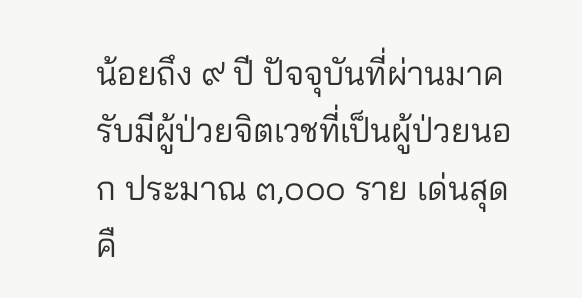น้อยถึง ๙ ปี ปัจจุบันที่ผ่านมาครับมีผู้ป่วยจิตเวชที่เป็นผู้ป่วยนอก ประมาณ ๓,๐๐๐ ราย เด่นสุดคื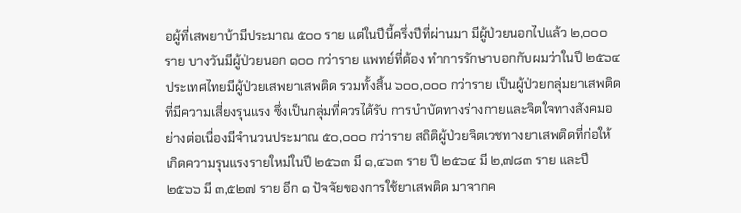อผู้ที่เสพยาบ้ามีประมาณ ๕๐๐ ราย แต่ในปีนี้ครึ่งปีที่ผ่านมา มีผู้ป่วยนอกไปแล้ว ๒,๐๐๐ ราย บางวันมีผู้ป่วยนอก ๑๐๐ กว่าราย แพทย์ที่ต้อง ทำการรักษาบอกกับผมว่าในปี ๒๕๖๔ ประเทศไทยมีผู้ป่วยเสพยาเสพติด รวมทั้งสิ้น ๖๐๐,๐๐๐ กว่าราย เป็นผู้ป่วยกลุ่มยาเสพติดที่มีความเสี่ยงรุนแรง ซึ่งเป็นกลุ่มที่ควรได้รับ การบำบัดทางร่างกายและจิตใจทางสังคมอย่างต่อเนื่องมีจำนวนประมาณ ๕๐,๐๐๐ กว่าราย สถิติผู้ป่วยจิตเวชทางยาเสพติดที่ก่อให้เกิดความรุนแรงรายใหม่ในปี ๒๕๖๓ มี ๑,๔๖๓ ราย ปี ๒๕๖๔ มี ๒,๗๘๓ ราย และปี ๒๕๖๖ มี ๓,๕๒๗ ราย อีก ๑ ปัจจัยของการใช้ยาเสพติด มาจากค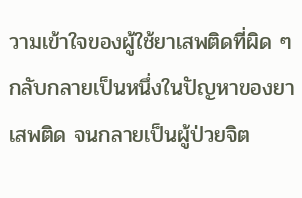วามเข้าใจของผู้ใช้ยาเสพติดที่ผิด ๆ กลับกลายเป็นหนึ่งในปัญหาของยาเสพติด จนกลายเป็นผู้ป่วยจิต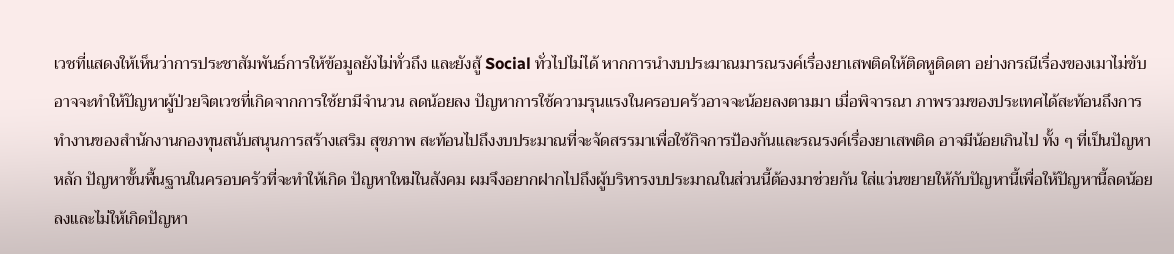เวชที่แสดงให้เห็นว่าการประชาสัมพันธ์การให้ข้อมูลยังไม่ทั่วถึง และยังสู้ Social ทั่วไปไม่ได้ หากการนำงบประมาณมารณรงค์เรื่องยาเสพติดให้ติดหูติดตา อย่างกรณีเรื่องของเมาไม่ขับอาจจะทำให้ปัญหาผู้ป่วยจิตเวชที่เกิดจากการใช้ยามีจำนวน ลดน้อยลง ปัญหาการใช้ความรุนแรงในครอบครัวอาจจะน้อยลงตามมา เมื่อพิจารณา ภาพรวมของประเทศได้สะท้อนถึงการทำงานของสำนักงานกองทุนสนับสนุนการสร้างเสริม สุขภาพ สะท้อนไปถึงงบประมาณที่จะจัดสรรมาเพื่อใช้กิจการป้องกันและรณรงค์เรื่องยาเสพติด อาจมีน้อยเกินไป ทั้ง ๆ ที่เป็นปัญหาหลัก ปัญหาขั้นพื้นฐานในครอบครัวที่จะทำให้เกิด ปัญหาใหม่ในสังคม ผมจึงอยากฝากไปถึงผู้บริหารงบประมาณในส่วนนี้ต้องมาช่วยกัน ใส่แว่นขยายให้กับปัญหานี้เพื่อให้ปัญหานี้ลดน้อยลงและไม่ให้เกิดปัญหา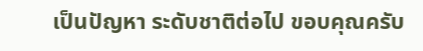เป็นปัญหา ระดับชาติต่อไป ขอบคุณครับ